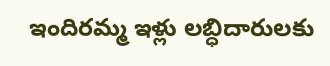ఇందిరమ్మ ఇళ్లు లబ్ధిదారులకు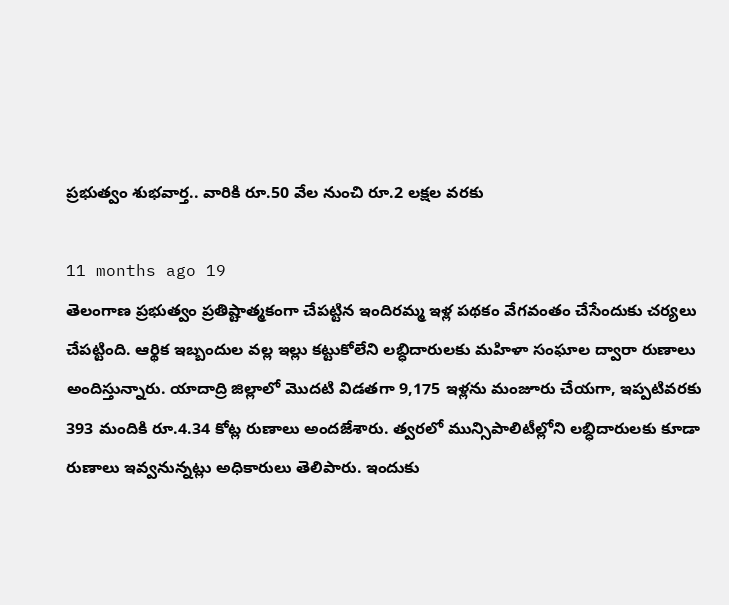ప్రభుత్వం శుభవార్త.. వారికి రూ.50 వేల నుంచి రూ.2 లక్షల వరకు

11 months ago 19
తెలంగాణ ప్రభుత్వం ప్రతిష్టాత్మకంగా చేపట్టిన ఇందిరమ్మ ఇళ్ల పథకం వేగవంతం చేసేందుకు చర్యలు చేపట్టింది. ఆర్థిక ఇబ్బందుల వల్ల ఇల్లు కట్టుకోలేని లబ్ధిదారులకు మహిళా సంఘాల ద్వారా రుణాలు అందిస్తున్నారు. యాదాద్రి జిల్లాలో మొదటి విడతగా 9,175 ఇళ్లను మంజూరు చేయగా, ఇప్పటివరకు 393 మందికి రూ.4.34 కోట్ల రుణాలు అందజేశారు. త్వరలో మున్సిపాలిటీల్లోని లబ్ధిదారులకు కూడా రుణాలు ఇవ్వనున్నట్లు అధికారులు తెలిపారు. ఇందుకు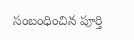సంబంధించిన పూర్తి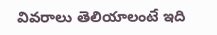వివరాలు తెలియాలంటే ఇది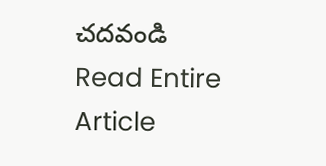చదవండి
Read Entire Article